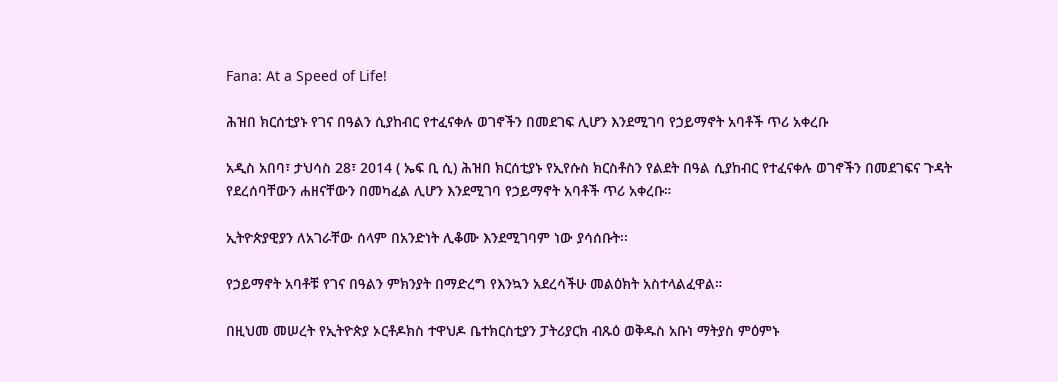Fana: At a Speed of Life!

ሕዝበ ክርሰቲያኑ የገና በዓልን ሲያከብር የተፈናቀሉ ወገኖችን በመደገፍ ሊሆን እንደሚገባ የኃይማኖት አባቶች ጥሪ አቀረቡ

አዲስ አበባ፣ ታህሳስ 28፣ 2014 ( ኤፍ ቢ ሲ) ሕዝበ ክርሰቲያኑ የኢየሱስ ክርስቶስን የልደት በዓል ሲያከብር የተፈናቀሉ ወገኖችን በመደገፍና ጉዳት የደረሰባቸውን ሐዘናቸውን በመካፈል ሊሆን እንደሚገባ የኃይማኖት አባቶች ጥሪ አቀረቡ።

ኢትዮጵያዊያን ለአገራቸው ሰላም በአንድነት ሊቆሙ እንደሚገባም ነው ያሳሰቡት፡፡

የኃይማኖት አባቶቹ የገና በዓልን ምክንያት በማድረግ የእንኳን አደረሳችሁ መልዕክት አስተላልፈዋል።

በዚህመ መሠረት የኢትዮጵያ ኦርቶዶክስ ተዋህዶ ቤተክርስቲያን ፓትሪያርክ ብጹዕ ወቅዱስ አቡነ ማትያስ ምዕምኑ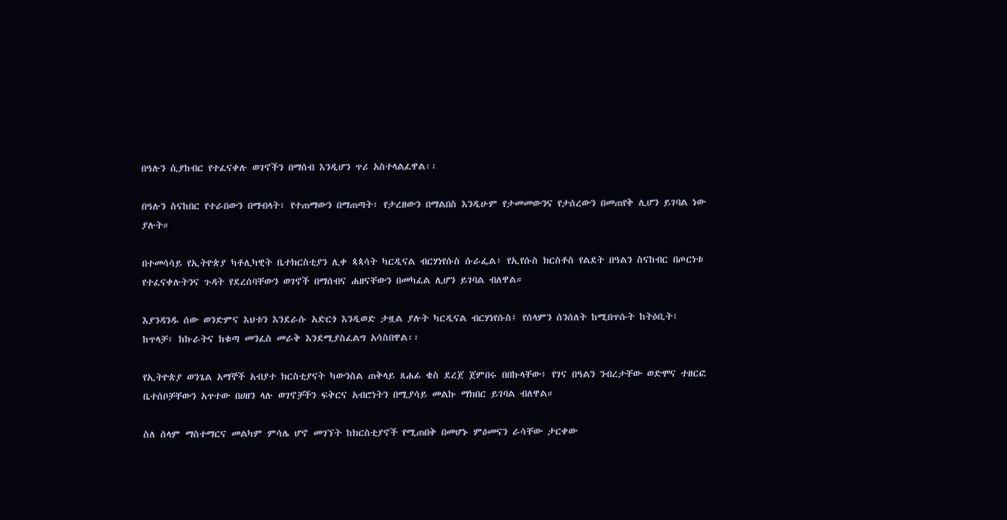በዓሉን ሲያከብር የተፈናቀሉ ወገኖችን በማሰብ እንዲሆን ጥሪ አስተላልፈዋል፡፡

በዓሉን ስናከበር የተራበውን በማብላት፣ የተጠማውን በማጠጣት፣ የታረዘውን በማልበስ እንዲሁም የታመመውንና የታሰረውን በመጠየቅ ሊሆን ይገባል ነው ያሉት።

በተመሳሳይ የኢትዮጵያ ካቶሊካዊት ቤተክርስቲያን ሊቀ ጳጳሳት ካርዲናል ብርሃነየሱስ ሱራፌል፥ የኢየሱስ ክርስቶስ የልደት በዓልን ስናከብር በጦርነቱ የተፈናቀሉትንና ጉዳት የደረሰባቸውን ወገኖች በማሰብና ሐዘናቸውን በመካፈል ሊሆን ይገባል ብለዋል።

እያንዳንዱ ሰው ወንድምና እህቱን እንደራሱ አድርጎ እንዲወድ ታዟል ያሉት ካርዲናል ብርሃነየሱስ፤ የሰላምን ሰንሰለት ከሚበጥሱት ከትዕቢት፣ ከጥላቻ፣ ከኩራትና ከቁጣ መንፈስ መራቅ እንደሚያስፈልግ አሳስበዋል፡፡

የኢትዮጵያ ወንጌል አማኞች አብያተ ክርስቲያናት ካውንስል ጠቅላይ ጸሐፊ ቄስ ደረጀ ጀምበሩ በበኩላቸው፥ የገና በዓልን ንብረታቸው ወድሞና ተዘርፎ ቤተሰቦቻቸውን አጥተው በሀዘን ላሉ ወገኖቻችን ፍቅርና አብሮነትን በሚያሳይ መልኩ ማክበር ይገባል ብለዋል።

ስለ ሰላም ማስተማርና መልካም ምሳሌ ሆኖ መገኘት ከክርስቲያኖች የሚጠበቅ በመሆኑ ምዕመናን ራሳቸው ታርቀው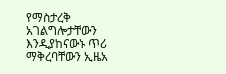የማስታረቅ አገልግሎታቸውን እንዲያከናውኑ ጥሪ ማቅረባቸውን ኢዜአ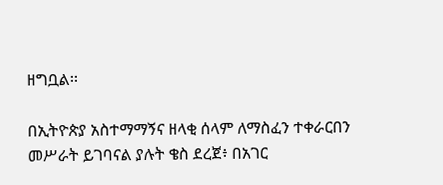ዘግቧል፡፡

በኢትዮጵያ አስተማማኝና ዘላቂ ሰላም ለማስፈን ተቀራርበን መሥራት ይገባናል ያሉት ቄስ ደረጀ፥ በአገር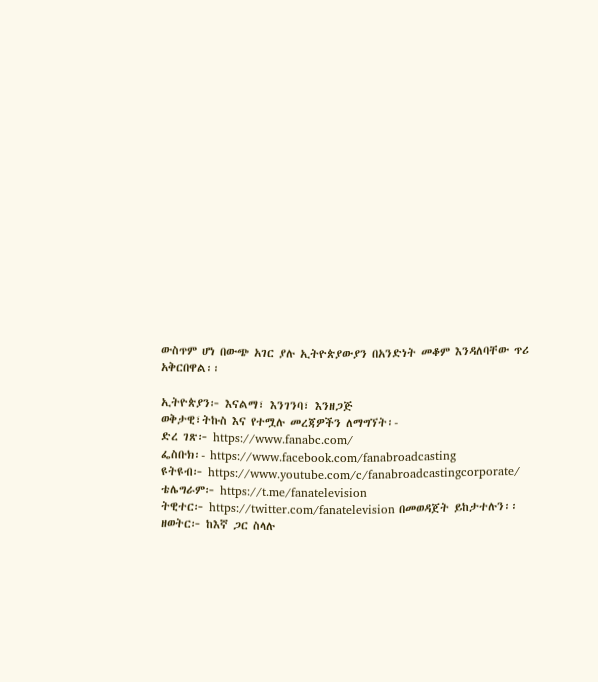ውስጥም ሆነ በውጭ አገር ያሉ ኢትዮጵያውያን በአንድነት መቆም እንዳለባቸው ጥሪ አቅርበዋል፡፡

ኢትዮጵያን፦ እናልማ፣ እንገንባ፣ እንዘጋጅ
ወቅታዊ፣ትኩስ እና የተሟሉ መረጃዎችን ለማግኘት፡-
ድረ ገጽ፦ https://www.fanabc.com/
ፌስቡክ፡- https://www.facebook.com/fanabroadcasting
ዩትዩብ፦ https://www.youtube.com/c/fanabroadcastingcorporate/
ቴሌግራም፦ https://t.me/fanatelevision
ትዊተር፦ https://twitter.com/fanatelevision በመወዳጀት ይከታተሉን፡፡
ዘወትር፦ ከእኛ ጋር ስላሉ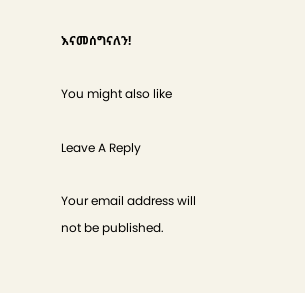እናመሰግናለን!

You might also like

Leave A Reply

Your email address will not be published.